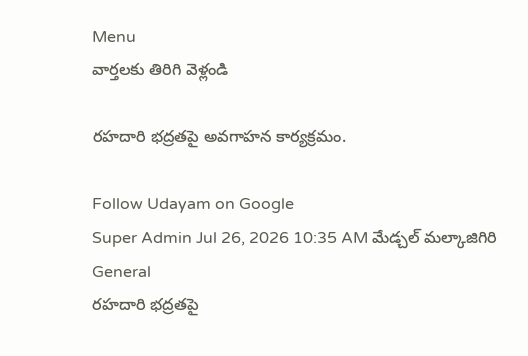Menu
వార్తలకు తిరిగి వెళ్లండి

రహదారి భద్రతపై అవగాహన కార్యక్రమం.

Follow Udayam on Google
Super Admin Jul 26, 2026 10:35 AM మేడ్చల్ మల్కాజిగిరి General
రహదారి భద్రతపై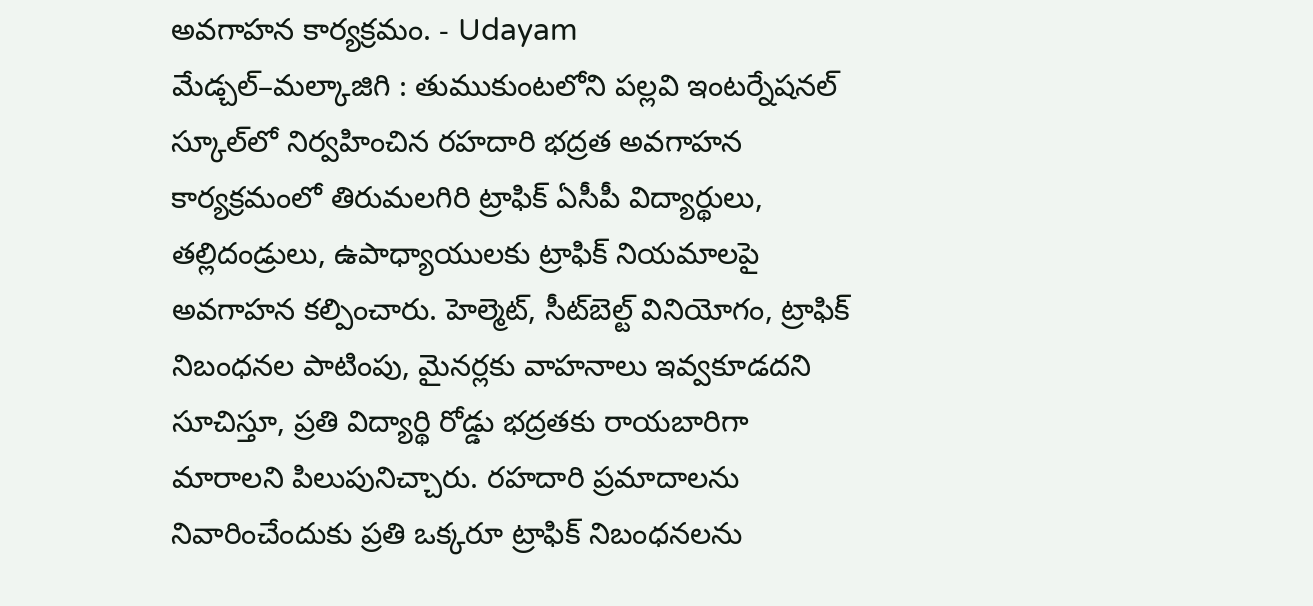అవగాహన కార్యక్రమం. - Udayam
మేడ్చల్–మల్కాజిగి : తుముకుంటలోని పల్లవి ఇంటర్నేషనల్ స్కూల్‌లో నిర్వహించిన రహదారి భద్రత అవగాహన కార్యక్రమంలో తిరుమలగిరి ట్రాఫిక్ ఏసీపీ విద్యార్థులు, తల్లిదండ్రులు, ఉపాధ్యాయులకు ట్రాఫిక్ నియమాలపై అవగాహన కల్పించారు. హెల్మెట్, సీట్‌బెల్ట్ వినియోగం, ట్రాఫిక్ నిబంధనల పాటింపు, మైనర్లకు వాహనాలు ఇవ్వకూడదని సూచిస్తూ, ప్రతి విద్యార్థి రోడ్డు భద్రతకు రాయబారిగా మారాలని పిలుపునిచ్చారు. రహదారి ప్రమాదాలను నివారించేందుకు ప్రతి ఒక్కరూ ట్రాఫిక్ నిబంధనలను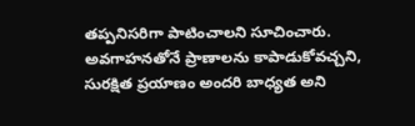తప్పనిసరిగా పాటించాలని సూచించారు. అవగాహనతోనే ప్రాణాలను కాపాడుకోవచ్చని, సురక్షిత ప్రయాణం అందరి బాధ్యత అని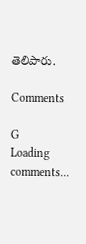తెలిపారు.

Comments

G
Loading comments...